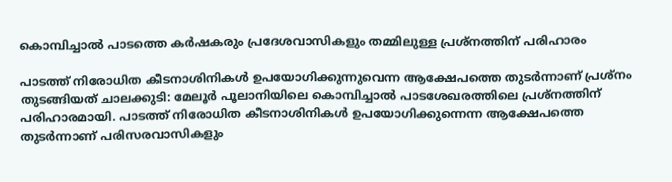കൊമ്പിച്ചാൽ പാടത്തെ കർഷകരും പ്രദേശവാസികളും തമ്മിലുള്ള പ്രശ്നത്തിന് പരിഹാരം

പാടത്ത് നിരോധിത കീടനാശിനികൾ ഉപയോഗിക്കുന്നുവെന്ന ആക്ഷേപത്തെ തുടർന്നാണ് പ്രശ്നം തുടങ്ങിയത് ചാലക്കുടി: മേലൂർ പൂലാനിയിലെ കൊമ്പിച്ചാൽ പാടശേഖരത്തിലെ പ്രശ്നത്തിന് പരിഹാരമായി. പാടത്ത് നിരോധിത കീടനാശിനികൾ ഉപയോഗിക്കുന്നെന്ന ആക്ഷേപത്തെ തുടർന്നാണ് പരിസരവാസികളും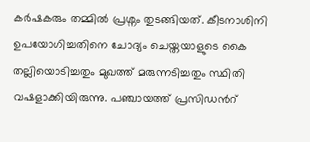കർഷകരും തമ്മിൽ പ്രശ്നം തുടങ്ങിയത്. കീടനാശിനി ഉപയോഗിച്ചതിനെ ചോദ്യം ചെയ്തയാളുടെ കൈ തല്ലിയൊടിച്ചതും മുഖത്ത് മരുന്നടിച്ചതും സ്ഥിതി വഷളാക്കിയിരുന്നു. പഞ്ചായത്ത് പ്രസിഡന്‍റ്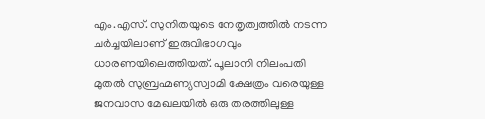എം.എസ്. സുനിതയുടെ നേതൃത്വത്തിൽ നടന്ന ചർച്ചയിലാണ് ഇരുവിഭാഗവും ധാരണയിലെത്തിയത്. പൂലാനി നിലംപതി മുതൽ സുബ്രഹ്മണ്യസ്വാമി ക്ഷേത്രം വരെയുള്ള ജനവാസ മേഖലയിൽ ഒരു തരത്തിലുള്ള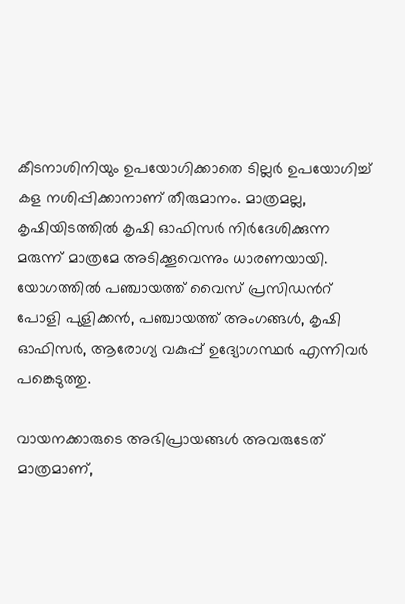കീടനാശിനിയും ഉപയോഗിക്കാതെ ടില്ലർ ഉപയോഗിച്ച് കള നശിപ്പിക്കാനാണ് തീരുമാനം. മാത്രമല്ല, കൃഷിയിടത്തിൽ കൃഷി ഓഫിസർ നിർദേശിക്കുന്ന മരുന്ന് മാത്രമേ അടിക്കൂവെന്നും ധാരണയായി. യോഗത്തിൽ പഞ്ചായത്ത് വൈസ് പ്രസിഡന്‍റ് പോളി പുളിക്കൻ, പഞ്ചായത്ത് അംഗങ്ങൾ, കൃഷി ഓഫിസർ, ആരോഗ്യ വകുപ്പ് ഉദ്യോഗസ്ഥർ എന്നിവർ പങ്കെടുത്തു.

വായനക്കാരുടെ അഭിപ്രായങ്ങള്‍ അവരുടേത് മാത്രമാണ്,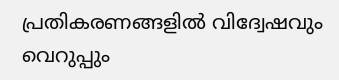പ്രതികരണങ്ങളിൽ വിദ്വേഷവും വെറുപ്പും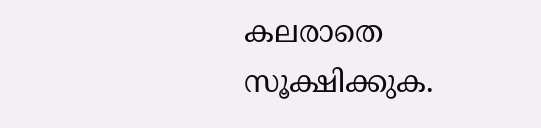കലരാതെ സൂക്ഷിക്കുക.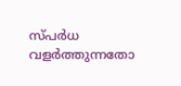സ്പർധ വളർത്തുന്നതോ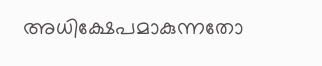അധിക്ഷേപമാകുന്നതോ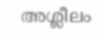അശ്ലീലം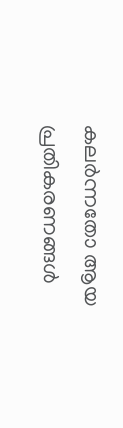കലർന്നതോ ആയ പ്രതികരണങ്ങൾ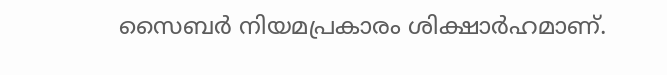സൈബർ നിയമപ്രകാരം ശിക്ഷാർഹമാണ്.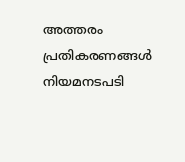അത്തരം പ്രതികരണങ്ങൾ നിയമനടപടി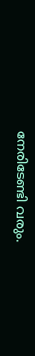നേരിടേണ്ടി വരും.